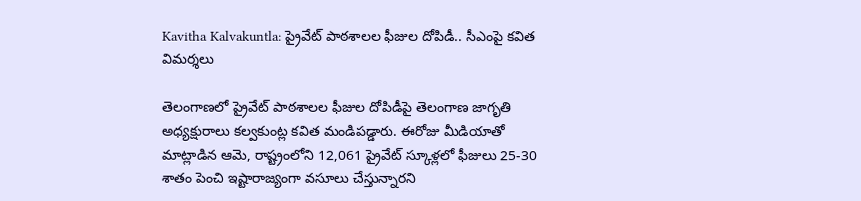Kavitha Kalvakuntla: ప్రైవేట్ పాఠశాలల ఫీజుల దోపిడీ.. సీఎంపై కవిత విమర్శలు

తెలంగాణలో ప్రైవేట్ పాఠశాలల ఫీజుల దోపిడీపై తెలంగాణ జాగృతి అధ్యక్షురాలు కల్వకుంట్ల కవిత మండిపడ్డారు. ఈరోజు మీడియాతో మాట్లాడిన ఆమె, రాష్ట్రంలోని 12,061 ప్రైవేట్ స్కూళ్లలో ఫీజులు 25-30 శాతం పెంచి ఇష్టారాజ్యంగా వసూలు చేస్తున్నారని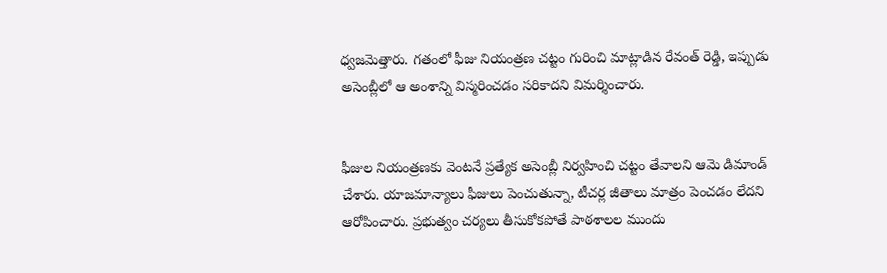ధ్వజమెత్తారు. గతంలో ఫీజు నియంత్రణ చట్టం గురించి మాట్లాడిన రేవంత్ రెడ్డి, ఇప్పుడు అసెంబ్లీలో ఆ అంశాన్ని విస్మరించడం సరికాదని విమర్శించారు.


ఫీజుల నియంత్రణకు వెంటనే ప్రత్యేక అసెంబ్లీ నిర్వహించి చట్టం తేవాలని ఆమె డిమాండ్ చేశారు. యాజమాన్యాలు ఫీజులు పెంచుతున్నా, టీచర్ల జీతాలు మాత్రం పెంచడం లేదని ఆరోపించారు. ప్రభుత్వం చర్యలు తీసుకోకపోతే పాఠశాలల ముందు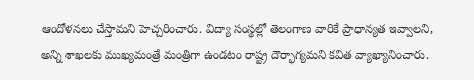ఆందోళనలు చేస్తామని హెచ్చరించారు. విద్యా సంస్థల్లో తెలంగాణ వారికే ప్రాధాన్యత ఇవ్వాలని, అన్ని శాఖలకు ముఖ్యమంత్రే మంత్రిగా ఉండటం రాష్ట్ర దౌర్భాగ్యమని కవిత వ్యాఖ్యానించారు.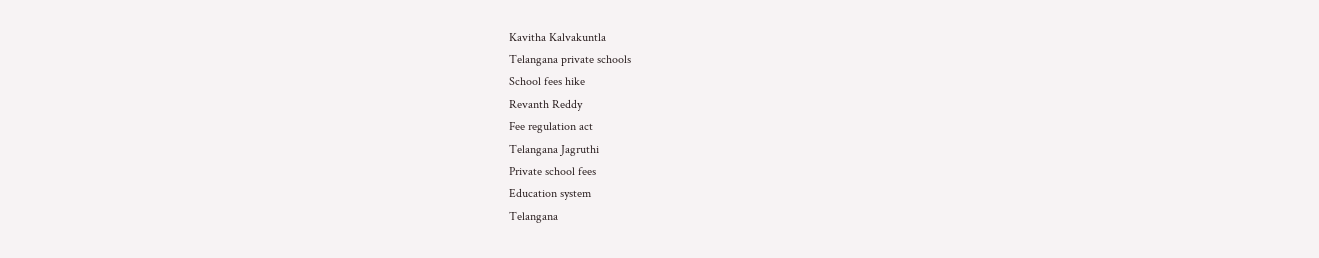Kavitha Kalvakuntla
Telangana private schools
School fees hike
Revanth Reddy
Fee regulation act
Telangana Jagruthi
Private school fees
Education system
Telangana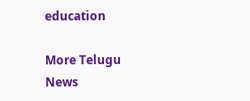education

More Telugu News